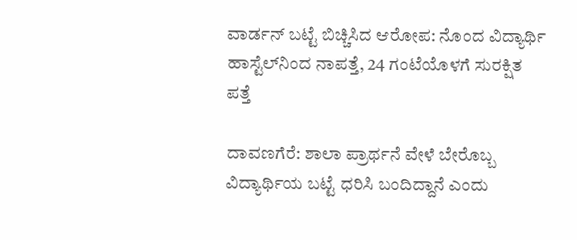ವಾರ್ಡನ್ ಬಟ್ಟೆ ಬಿಚ್ಚಿಸಿದ ಆರೋಪ: ನೊಂದ ವಿದ್ಯಾರ್ಥಿ ಹಾಸ್ಟೆಲ್‌ನಿಂದ ನಾಪತ್ತೆ, 24 ಗಂಟೆಯೊಳಗೆ ಸುರಕ್ಷಿತ ಪತ್ತೆ

ದಾವಣಗೆರೆ: ಶಾಲಾ ಪ್ರಾರ್ಥನೆ ವೇಳೆ ಬೇರೊಬ್ಬ ವಿದ್ಯಾರ್ಥಿಯ ಬಟ್ಟೆ ಧರಿಸಿ ಬಂದಿದ್ದಾನೆ ಎಂದು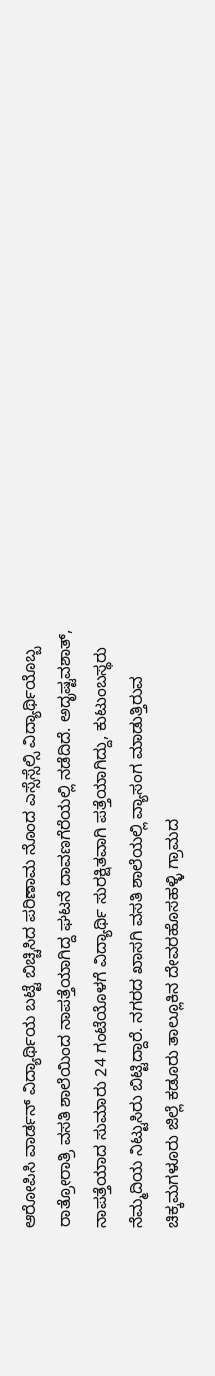ಆರೋಪಿಸಿ ವಾರ್ಡನ್ ವಿದ್ಯಾರ್ಥಿಯ ಬಟ್ಟೆ ಬಿಚ್ಚಿಸಿದ ಪರಿಣಾಮ ನೊಂದ ಎಸ್ಸೆಸ್ಸೆಲ್ಸಿ ವಿದ್ಯಾರ್ಥಿಯೊಬ್ಬ ರಾತ್ರೋರಾತ್ರಿ ವಸತಿ ಶಾಲೆಯಿಂದ ನಾಪತ್ತೆಯಾಗಿದ್ದ ಘಟನೆ ದಾವಣಗೆರೆಯಲ್ಲಿ ನಡೆದಿದೆ. ಅದೃಷ್ಟವಶಾತ್, ನಾಪತ್ತೆಯಾದ ಸುಮಾರು 24 ಗಂಟೆಯೊಳಗೆ ವಿದ್ಯಾರ್ಥಿ ಸುರಕ್ಷಿತವಾಗಿ ಪತ್ತೆಯಾಗಿದ್ದು, ಕುಟುಂಬಸ್ಥರು ನೆಮ್ಮದಿಯ ನಿಟ್ಟುಸಿರು ಬಿಟ್ಟಿದ್ದಾರೆ. ನಗರದ ಖಾಸಗಿ ವಸತಿ ಶಾಲೆಯಲ್ಲಿ ವ್ಯಾಸಂಗ ಮಾಡುತ್ತಿರುವ ಚಿಕ್ಕಮಗಳೂರು ಜಿಲ್ಲೆ ಕಡೂರು ತಾಲ್ಲೂಕಿನ ದೇವರಹೊಸಹಳ್ಳಿ ಗ್ರಾಮದ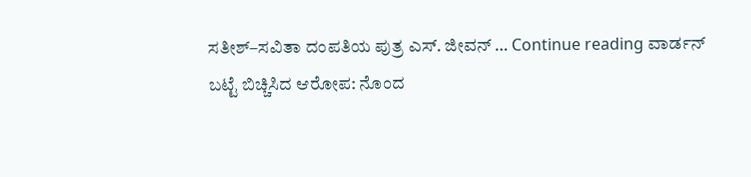ಸತೀಶ್–ಸವಿತಾ ದಂಪತಿಯ ಪುತ್ರ ಎಸ್. ಜೀವನ್ … Continue reading ವಾರ್ಡನ್ ಬಟ್ಟೆ ಬಿಚ್ಚಿಸಿದ ಆರೋಪ: ನೊಂದ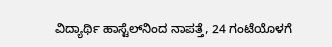ವಿದ್ಯಾರ್ಥಿ ಹಾಸ್ಟೆಲ್‌ನಿಂದ ನಾಪತ್ತೆ, 24 ಗಂಟೆಯೊಳಗೆ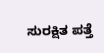ಸುರಕ್ಷಿತ ಪತ್ತೆ